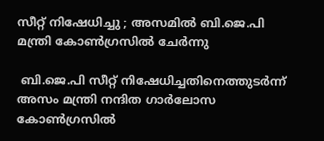സീറ്റ് നിഷേധിച്ചു ; അസമിൽ ബി.ജെ.പി മന്ത്രി കോൺഗ്രസിൽ ചേർന്നു

 ബി.ജെ.പി സീറ്റ് നിഷേധിച്ചതിനെത്തുടർന്ന് അസം മന്ത്രി നന്ദിത ഗാർലോസ കോൺഗ്രസിൽ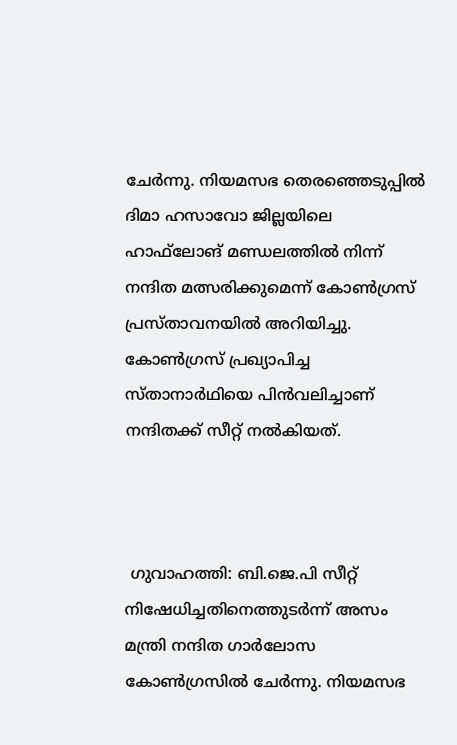ചേർന്നു. നിയമസഭ തെരഞ്ഞെടുപ്പിൽ ദിമാ ഹസാവോ ജില്ലയിലെ ഹാഫ്‌ലോങ് മണ്ഡലത്തിൽ നിന്ന് നന്ദിത മത്സരിക്കുമെന്ന് കോൺഗ്രസ് പ്രസ്താവനയിൽ അറിയിച്ചു. കോൺഗ്രസ് പ്രഖ്യാപിച്ച സ്താനാർഥിയെ പിൻവലിച്ചാണ് നന്ദിതക്ക് സീറ്റ് നൽകിയത്.



 ഗുവാഹത്തി: ബി.ജെ.പി സീറ്റ് നിഷേധിച്ചതിനെത്തുടർന്ന് അസം മന്ത്രി നന്ദിത ഗാർലോസ കോൺഗ്രസിൽ ചേർന്നു. നിയമസഭ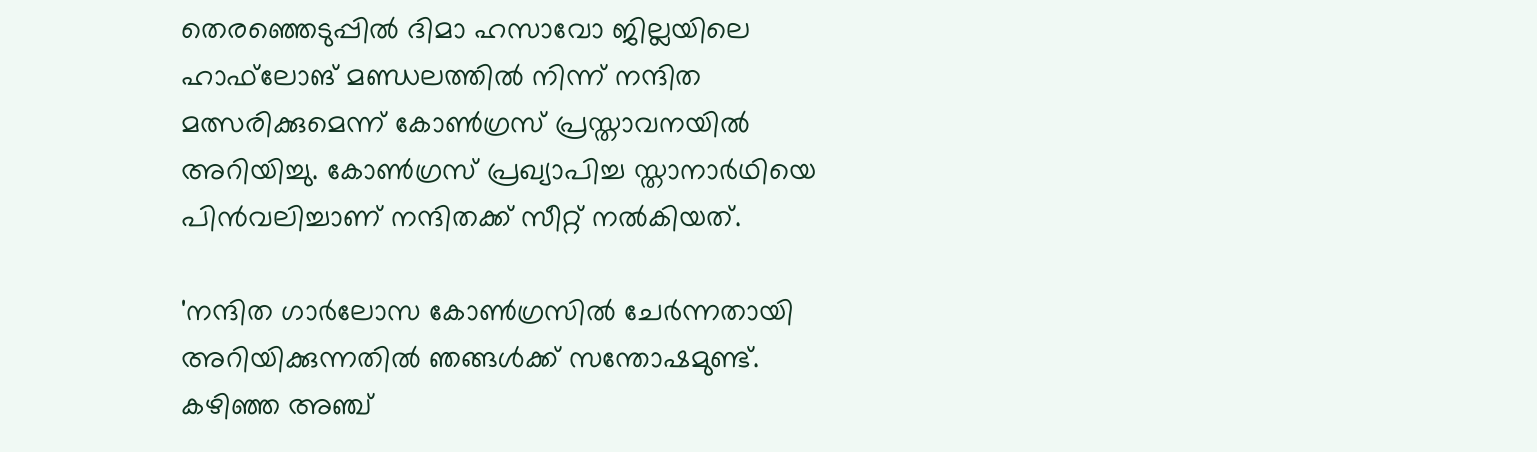തെരഞ്ഞെടുപ്പിൽ ദിമാ ഹസാവോ ജില്ലയിലെ ഹാഫ്‌ലോങ് മണ്ഡലത്തിൽ നിന്ന് നന്ദിത മത്സരിക്കുമെന്ന് കോൺഗ്രസ് പ്രസ്താവനയിൽ അറിയിച്ചു. കോൺഗ്രസ് പ്രഖ്യാപിച്ച സ്താനാർഥിയെ പിൻവലിച്ചാണ് നന്ദിതക്ക് സീറ്റ് നൽകിയത്.

'നന്ദിത ഗാർലോസ കോൺഗ്രസിൽ ചേർന്നതായി അറിയിക്കുന്നതിൽ ഞങ്ങൾക്ക് സന്തോഷമുണ്ട്. കഴിഞ്ഞ അഞ്ച്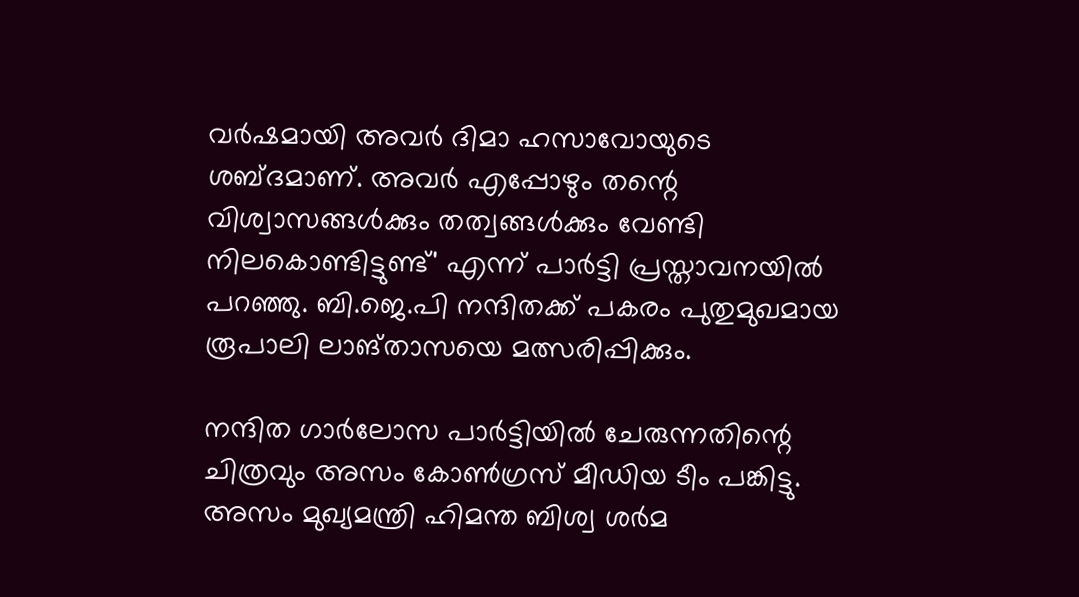വർഷമായി അവർ ദിമാ ഹസാവോയുടെ ശബ്ദമാണ്. അവർ എപ്പോഴും തന്റെ വിശ്വാസങ്ങൾക്കും തത്വങ്ങൾക്കും വേണ്ടി നിലകൊണ്ടിട്ടുണ്ട്' എന്ന് പാർട്ടി പ്രസ്താവനയിൽ പറഞ്ഞു. ബി.ജെ.പി നന്ദിതക്ക് പകരം പുതുമുഖമായ രൂപാലി ലാങ്‌താസയെ മത്സരിപ്പിക്കും.

നന്ദിത ഗാർലോസ പാർട്ടിയിൽ ചേരുന്നതിന്റെ ചിത്രവും അസം കോൺഗ്രസ് മീഡിയ ടീം പങ്കിട്ടു. അസം മുഖ്യമന്ത്രി ഹിമന്ത ബിശ്വ ശർമ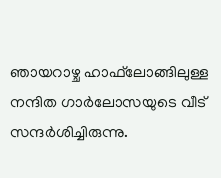ഞായറാഴ്ച ഹാഫ്‌ലോങ്ങിലുള്ള നന്ദിത ഗാർലോസയുടെ വീട് സന്ദർശിച്ചിരുന്നു.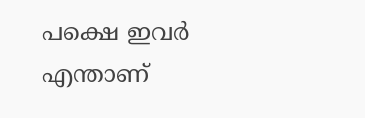പക്ഷെ ഇവർ എന്താണ്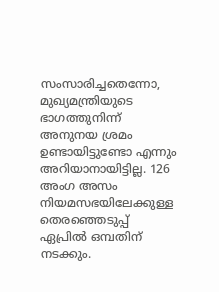സംസാരിച്ചതെന്നോ, മുഖ്യമന്ത്രിയുടെ ഭാഗത്തുനിന്ന് അനുനയ ശ്രമം ഉണ്ടായിട്ടുണ്ടോ എന്നും അറിയാനായിട്ടില്ല. 126 അംഗ അസം നിയമസഭയിലേക്കുള്ള തെരഞ്ഞെടുപ്പ് ഏപ്രിൽ ഒമ്പതിന് നടക്കും.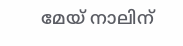മേയ് നാലിന്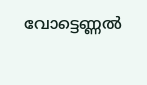വോട്ടെണ്ണൽ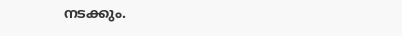നടക്കും.